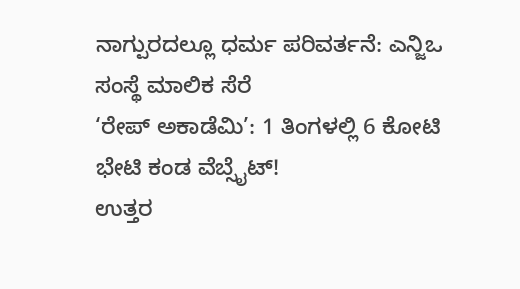ನಾಗ್ಪುರದಲ್ಲೂ ಧರ್ಮ ಪರಿವರ್ತನೆ: ಎನ್ಜಿಒ ಸಂಸ್ಥೆ ಮಾಲಿಕ ಸೆರೆ
‘ರೇಪ್ ಅಕಾಡೆಮಿ’: 1 ತಿಂಗಳಲ್ಲಿ 6 ಕೋಟಿ ಭೇಟಿ ಕಂಡ ವೆಬ್ಸೈಟ್!
ಉತ್ತರ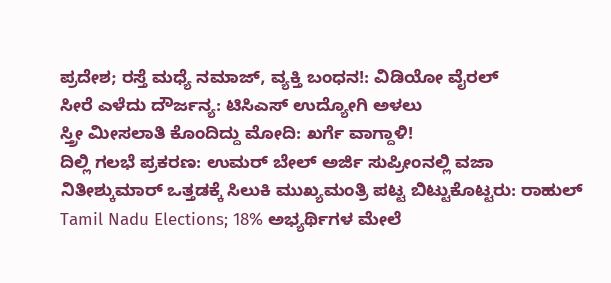ಪ್ರದೇಶ; ರಸ್ತೆ ಮಧ್ಯೆ ನಮಾಜ್, ವ್ಯಕ್ತಿ ಬಂಧನ!: ವಿಡಿಯೋ ವೈರಲ್
ಸೀರೆ ಎಳೆದು ದೌರ್ಜನ್ಯ: ಟಿಸಿಎಸ್ ಉದ್ಯೋಗಿ ಅಳಲು
ಸ್ತ್ರೀ ಮೀಸಲಾತಿ ಕೊಂದಿದ್ದು ಮೋದಿ: ಖರ್ಗೆ ವಾಗ್ದಾಳಿ!
ದಿಲ್ಲಿ ಗಲಭೆ ಪ್ರಕರಣ: ಉಮರ್ ಬೇಲ್ ಅರ್ಜಿ ಸುಪ್ರೀಂನಲ್ಲಿ ವಜಾ
ನಿತೀಶ್ಕುಮಾರ್ ಒತ್ತಡಕ್ಕೆ ಸಿಲುಕಿ ಮುಖ್ಯಮಂತ್ರಿ ಪಟ್ಟ ಬಿಟ್ಟುಕೊಟ್ಟರು: ರಾಹುಲ್
Tamil Nadu Elections; 18% ಅಭ್ಯರ್ಥಿಗಳ ಮೇಲೆ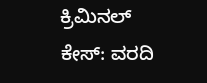ಕ್ರಿಮಿನಲ್ ಕೇಸ್: ವರದಿ